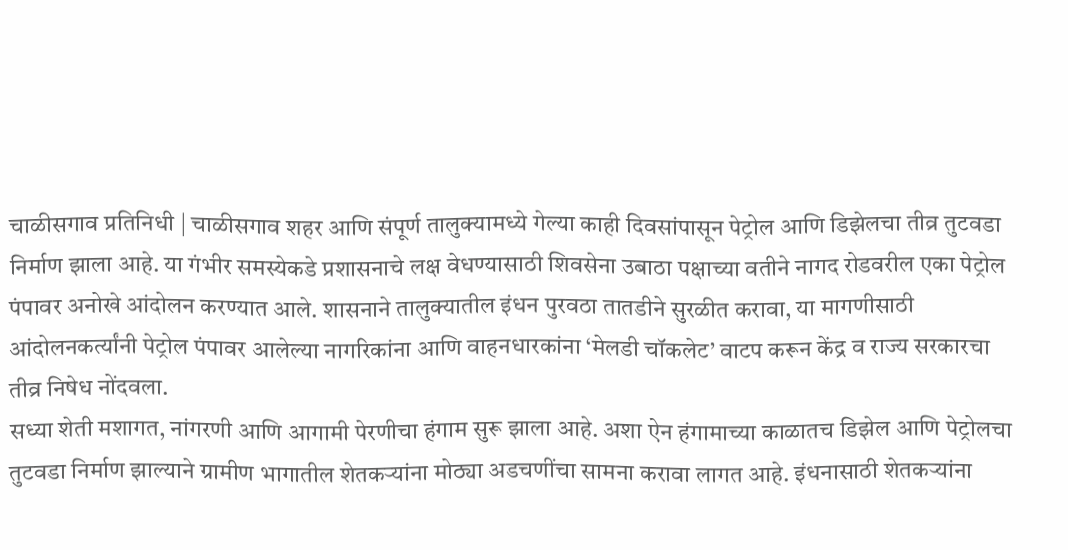चाळीसगाव प्रतिनिधी | चाळीसगाव शहर आणि संपूर्ण तालुक्यामध्ये गेल्या काही दिवसांपासून पेट्रोल आणि डिझेलचा तीव्र तुटवडा निर्माण झाला आहे. या गंभीर समस्येकडे प्रशासनाचे लक्ष वेधण्यासाठी शिवसेना उबाठा पक्षाच्या वतीने नागद रोडवरील एका पेट्रोल पंपावर अनोखे आंदोलन करण्यात आले. शासनाने तालुक्यातील इंधन पुरवठा तातडीने सुरळीत करावा, या मागणीसाठी आंदोलनकर्त्यांनी पेट्रोल पंपावर आलेल्या नागरिकांना आणि वाहनधारकांना ‘मेलडी चॉकलेट’ वाटप करून केंद्र व राज्य सरकारचा तीव्र निषेध नोंदवला.
सध्या शेती मशागत, नांगरणी आणि आगामी पेरणीचा हंगाम सुरू झाला आहे. अशा ऐन हंगामाच्या काळातच डिझेल आणि पेट्रोलचा तुटवडा निर्माण झाल्याने ग्रामीण भागातील शेतकऱ्यांना मोठ्या अडचणींचा सामना करावा लागत आहे. इंधनासाठी शेतकऱ्यांना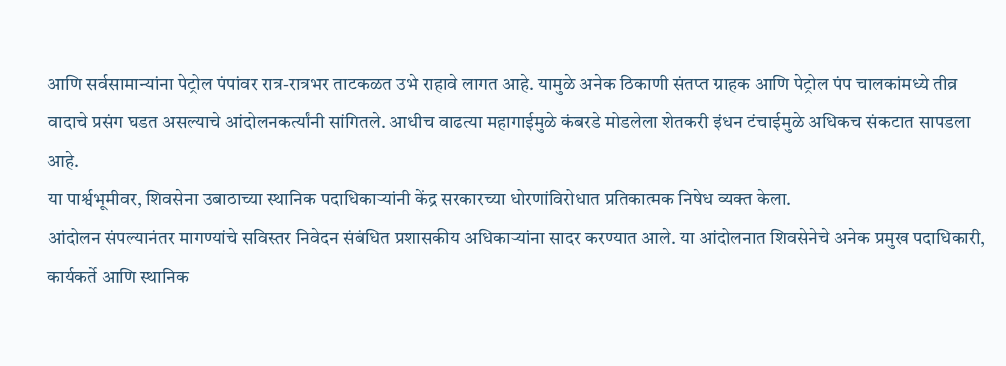आणि सर्वसामान्यांना पेट्रोल पंपांवर रात्र-रात्रभर ताटकळत उभे राहावे लागत आहे. यामुळे अनेक ठिकाणी संतप्त ग्राहक आणि पेट्रोल पंप चालकांमध्ये तीव्र वादाचे प्रसंग घडत असल्याचे आंदोलनकर्त्यांनी सांगितले. आधीच वाढत्या महागाईमुळे कंबरडे मोडलेला शेतकरी इंधन टंचाईमुळे अधिकच संकटात सापडला आहे.
या पार्श्वभूमीवर, शिवसेना उबाठाच्या स्थानिक पदाधिकाऱ्यांनी केंद्र सरकारच्या धोरणांविरोधात प्रतिकात्मक निषेध व्यक्त केला.
आंदोलन संपल्यानंतर मागण्यांचे सविस्तर निवेदन संबंधित प्रशासकीय अधिकाऱ्यांना सादर करण्यात आले. या आंदोलनात शिवसेनेचे अनेक प्रमुख पदाधिकारी, कार्यकर्ते आणि स्थानिक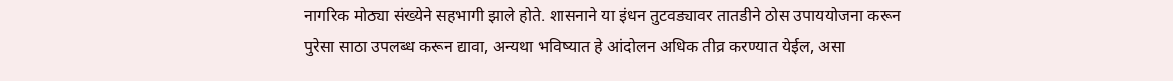नागरिक मोठ्या संख्येने सहभागी झाले होते. शासनाने या इंधन तुटवड्यावर तातडीने ठोस उपाययोजना करून पुरेसा साठा उपलब्ध करून द्यावा, अन्यथा भविष्यात हे आंदोलन अधिक तीव्र करण्यात येईल, असा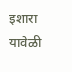इशारा यावेळी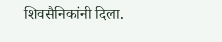शिवसैनिकांनी दिला.